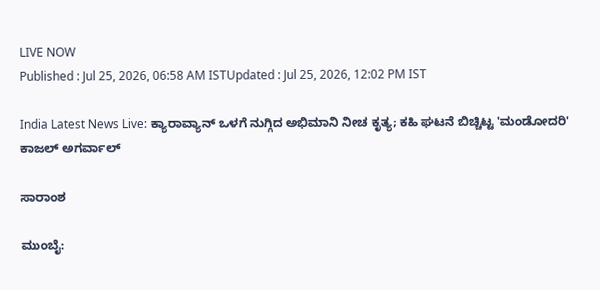LIVE NOW
Published : Jul 25, 2026, 06:58 AM ISTUpdated : Jul 25, 2026, 12:02 PM IST

India Latest News Live: ಕ್ಯಾರಾವ್ಯಾನ್ ಒಳಗೆ ನುಗ್ಗಿದ ಅಭಿಮಾನಿ ನೀಚ ಕೃತ್ಯ; ಕಹಿ ಘಟನೆ ಬಿಚ್ಚಿಟ್ಟ 'ಮಂಡೋದರಿ' ಕಾಜಲ್ ಅಗರ್ವಾಲ್

ಸಾರಾಂಶ

ಮುಂಬೈ: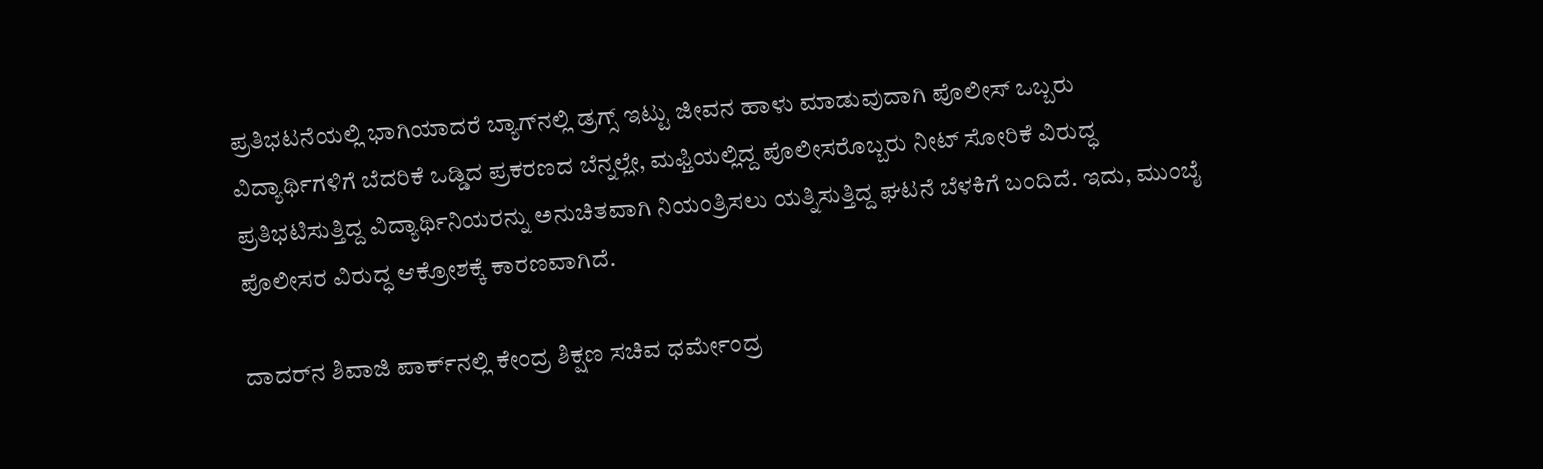ಪ್ರತಿಭಟನೆಯಲ್ಲಿ ಭಾಗಿಯಾದರೆ ಬ್ಯಾಗ್‌ನಲ್ಲಿ ಡ್ರಗ್ಸ್‌ ಇಟ್ಟು ಜೀವನ ಹಾಳು ಮಾಡುವುದಾಗಿ ಪೊಲೀಸ್‌ ಒಬ್ಬರು ವಿದ್ಯಾರ್ಥಿಗಳಿಗೆ ಬೆದರಿಕೆ ಒಡ್ಡಿದ ಪ್ರಕರಣದ ಬೆನ್ನಲ್ಲೇ, ಮಫ್ತಿಯಲ್ಲಿದ್ದ ಪೊಲೀಸರೊಬ್ಬರು ನೀಟ್‌ ಸೋರಿಕೆ ವಿರುದ್ಧ ಪ್ರತಿಭಟಿಸುತ್ತಿದ್ದ ವಿದ್ಯಾರ್ಥಿನಿಯರನ್ನು ಅನುಚಿತವಾಗಿ ನಿಯಂತ್ರಿಸಲು ಯತ್ನಿಸುತ್ತಿದ್ದ ಘಟನೆ ಬೆಳಕಿಗೆ ಬಂದಿದೆ. ಇದು, ಮುಂಬೈ ಪೊಲೀಸರ ವಿರುದ್ಧ ಆಕ್ರೋಶಕ್ಕೆ ಕಾರಣವಾಗಿದೆ.

ದಾದರ್‌ನ ಶಿವಾಜಿ ಪಾರ್ಕ್‌ನಲ್ಲಿ ಕೇಂದ್ರ ಶಿಕ್ಷಣ ಸಚಿವ ಧರ್ಮೇಂದ್ರ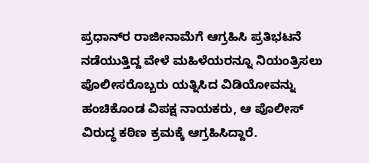ಪ್ರಧಾನ್‌ರ ರಾಜೀನಾಮೆಗೆ ಆಗ್ರಹಿಸಿ ಪ್ರತಿಭಟನೆ ನಡೆಯುತ್ತಿದ್ದ ವೇಳೆ ಮಹಿಳೆಯರನ್ನೂ ನಿಯಂತ್ರಿಸಲು ಪೊಲೀಸರೊಬ್ಬರು ಯತ್ನಿಸಿದ ವಿಡಿಯೋವನ್ನು ಹಂಚಿಕೊಂಡ ವಿಪಕ್ಷ ನಾಯಕರು, ಆ ಪೊಲೀಸ್‌ ವಿರುದ್ಧ ಕಠಿಣ ಕ್ರಮಕ್ಕೆ ಆಗ್ರಹಿಸಿದ್ದಾರೆ.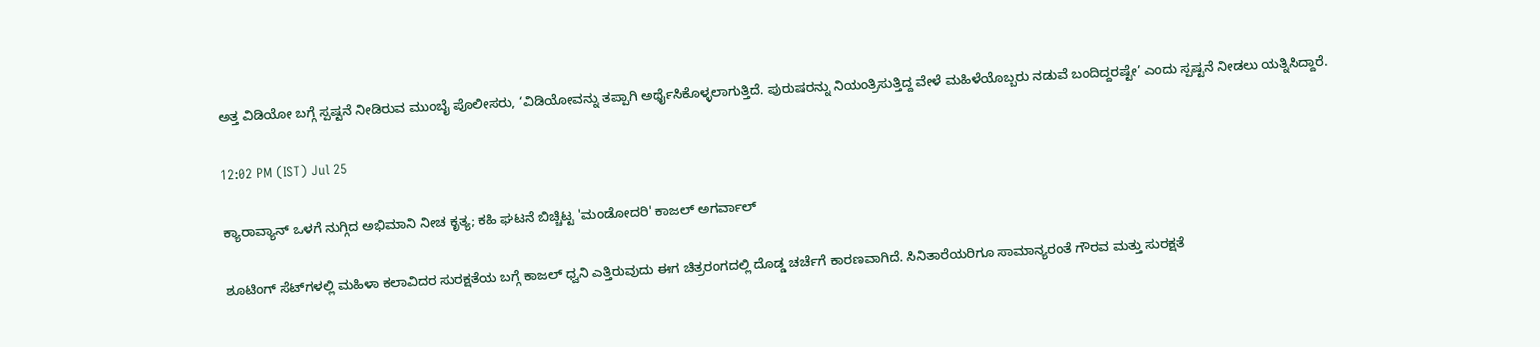ಅತ್ತ ವಿಡಿಯೋ ಬಗ್ಗೆ ಸ್ಪಷ್ಟನೆ ನೀಡಿರುವ ಮುಂಬೈ ಪೊಲೀಸರು, ‘ವಿಡಿಯೋವನ್ನು ತಪ್ಪಾಗಿ ಅರ್ಥೈಸಿಕೊಳ್ಳಲಾಗುತ್ತಿದೆ. ಪುರುಷರನ್ನು ನಿಯಂತ್ರಿಸುತ್ತಿದ್ದ ವೇಳೆ ಮಹಿಳೆಯೊಬ್ಬರು ನಡುವೆ ಬಂದಿದ್ದರಷ್ಟೇ’ ಎಂದು ಸ್ಪಷ್ಟನೆ ನೀಡಲು ಯತ್ನಿಸಿದ್ದಾರೆ.

12:02 PM (IST) Jul 25

ಕ್ಯಾರಾವ್ಯಾನ್ ಒಳಗೆ ನುಗ್ಗಿದ ಅಭಿಮಾನಿ ನೀಚ ಕೃತ್ಯ; ಕಹಿ ಘಟನೆ ಬಿಚ್ಚಿಟ್ಟ 'ಮಂಡೋದರಿ' ಕಾಜಲ್ ಅಗರ್ವಾಲ್

ಶೂಟಿಂಗ್ ಸೆಟ್‌ಗಳಲ್ಲಿ ಮಹಿಳಾ ಕಲಾವಿದರ ಸುರಕ್ಷತೆಯ ಬಗ್ಗೆ ಕಾಜಲ್ ಧ್ವನಿ ಎತ್ತಿರುವುದು ಈಗ ಚಿತ್ರರಂಗದಲ್ಲಿ ದೊಡ್ಡ ಚರ್ಚೆಗೆ ಕಾರಣವಾಗಿದೆ. ಸಿನಿತಾರೆಯರಿಗೂ ಸಾಮಾನ್ಯರಂತೆ ಗೌರವ ಮತ್ತು ಸುರಕ್ಷತೆ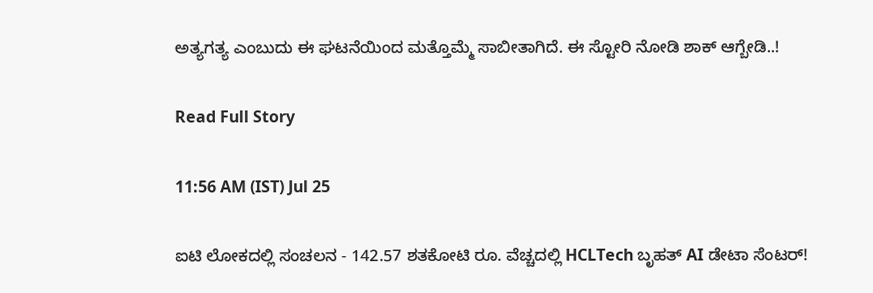ಅತ್ಯಗತ್ಯ ಎಂಬುದು ಈ ಘಟನೆಯಿಂದ ಮತ್ತೊಮ್ಮೆ ಸಾಬೀತಾಗಿದೆ. ಈ ಸ್ಟೋರಿ ನೋಡಿ ಶಾಕ್ ಆಗ್ಬೇಡಿ..!

Read Full Story

11:56 AM (IST) Jul 25

ಐಟಿ ಲೋಕದಲ್ಲಿ ಸಂಚಲನ - 142.57 ಶತಕೋಟಿ ರೂ. ವೆಚ್ಚದಲ್ಲಿ HCLTech ಬೃಹತ್ AI ಡೇಟಾ ಸೆಂಟರ್!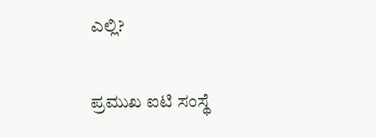ಎಲ್ಲಿ?

ಪ್ರಮುಖ ಐಟಿ ಸಂಸ್ಥೆ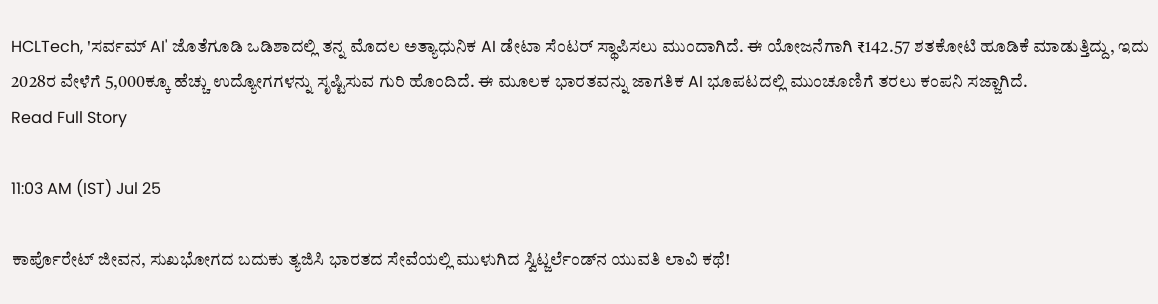HCLTech, 'ಸರ್ವಮ್ AI' ಜೊತೆಗೂಡಿ ಒಡಿಶಾದಲ್ಲಿ ತನ್ನ ಮೊದಲ ಅತ್ಯಾಧುನಿಕ AI ಡೇಟಾ ಸೆಂಟರ್ ಸ್ಥಾಪಿಸಲು ಮುಂದಾಗಿದೆ. ಈ ಯೋಜನೆಗಾಗಿ ₹142.57 ಶತಕೋಟಿ ಹೂಡಿಕೆ ಮಾಡುತ್ತಿದ್ದು, ಇದು 2028ರ ವೇಳೆಗೆ 5,000ಕ್ಕೂ ಹೆಚ್ಚು ಉದ್ಯೋಗಗಳನ್ನು ಸೃಷ್ಟಿಸುವ ಗುರಿ ಹೊಂದಿದೆ. ಈ ಮೂಲಕ ಭಾರತವನ್ನು ಜಾಗತಿಕ AI ಭೂಪಟದಲ್ಲಿ ಮುಂಚೂಣಿಗೆ ತರಲು ಕಂಪನಿ ಸಜ್ಜಾಗಿದೆ.
Read Full Story

11:03 AM (IST) Jul 25

ಕಾರ್ಪೊರೇಟ್ ಜೀವನ, ಸುಖಭೋಗದ ಬದುಕು ತ್ಯಜಿಸಿ ಭಾರತದ ಸೇವೆಯಲ್ಲಿ ಮುಳುಗಿದ ಸ್ವಿಟ್ಜರ್ಲೆಂಡ್‌ನ ಯುವತಿ ಲಾವಿ ಕಥೆ!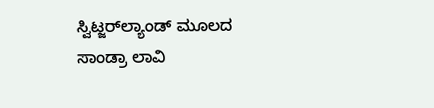ಸ್ವಿಟ್ಜರ್‌ಲ್ಯಾಂಡ್ ಮೂಲದ ಸಾಂಡ್ರಾ ಲಾವಿ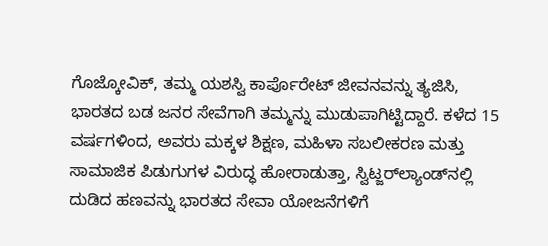ಗೊಜ್ಕೋವಿಕ್, ತಮ್ಮ ಯಶಸ್ವಿ ಕಾರ್ಪೊರೇಟ್ ಜೀವನವನ್ನು ತ್ಯಜಿಸಿ, ಭಾರತದ ಬಡ ಜನರ ಸೇವೆಗಾಗಿ ತಮ್ಮನ್ನು ಮುಡುಪಾಗಿಟ್ಟಿದ್ದಾರೆ. ಕಳೆದ 15 ವರ್ಷಗಳಿಂದ, ಅವರು ಮಕ್ಕಳ ಶಿಕ್ಷಣ, ಮಹಿಳಾ ಸಬಲೀಕರಣ ಮತ್ತು ಸಾಮಾಜಿಕ ಪಿಡುಗುಗಳ ವಿರುದ್ಧ ಹೋರಾಡುತ್ತಾ, ಸ್ವಿಟ್ಜರ್‌ಲ್ಯಾಂಡ್‌ನಲ್ಲಿ ದುಡಿದ ಹಣವನ್ನು ಭಾರತದ ಸೇವಾ ಯೋಜನೆಗಳಿಗೆ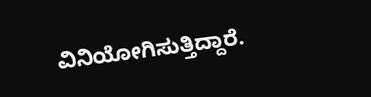ವಿನಿಯೋಗಿಸುತ್ತಿದ್ದಾರೆ.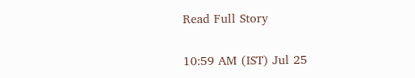Read Full Story

10:59 AM (IST) Jul 25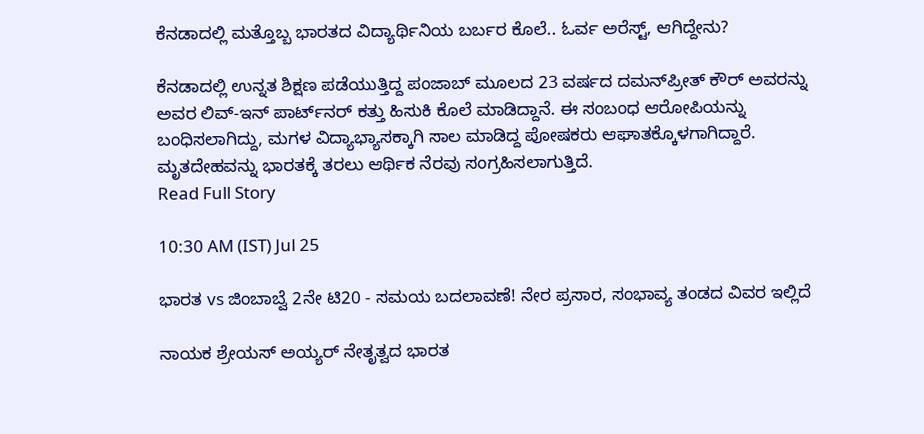ಕೆನಡಾದಲ್ಲಿ ಮತ್ತೊಬ್ಬ ಭಾರತದ ವಿದ್ಯಾರ್ಥಿನಿಯ ಬರ್ಬರ ಕೊಲೆ.. ಓರ್ವ ಅರೆಸ್ಟ್, ಆಗಿದ್ದೇನು?

ಕೆನಡಾದಲ್ಲಿ ಉನ್ನತ ಶಿಕ್ಷಣ ಪಡೆಯುತ್ತಿದ್ದ ಪಂಜಾಬ್ ಮೂಲದ 23 ವರ್ಷದ ದಮನ್‌ಪ್ರೀತ್ ಕೌರ್ ಅವರನ್ನು ಅವರ ಲಿವ್-ಇನ್ ಪಾರ್ಟ್‌ನರ್ ಕತ್ತು ಹಿಸುಕಿ ಕೊಲೆ ಮಾಡಿದ್ದಾನೆ. ಈ ಸಂಬಂಧ ಆರೋಪಿಯನ್ನು ಬಂಧಿಸಲಾಗಿದ್ದು, ಮಗಳ ವಿದ್ಯಾಭ್ಯಾಸಕ್ಕಾಗಿ ಸಾಲ ಮಾಡಿದ್ದ ಪೋಷಕರು ಆಘಾತಕ್ಕೊಳಗಾಗಿದ್ದಾರೆ. ಮೃತದೇಹವನ್ನು ಭಾರತಕ್ಕೆ ತರಲು ಆರ್ಥಿಕ ನೆರವು ಸಂಗ್ರಹಿಸಲಾಗುತ್ತಿದೆ.
Read Full Story

10:30 AM (IST) Jul 25

ಭಾರತ vs ಜಿಂಬಾಬ್ವೆ 2ನೇ ಟಿ20 - ಸಮಯ ಬದಲಾವಣೆ! ನೇರ ಪ್ರಸಾರ, ಸಂಭಾವ್ಯ ತಂಡದ ವಿವರ ಇಲ್ಲಿದೆ

ನಾಯಕ ಶ್ರೇಯಸ್‌ ಅಯ್ಯರ್‌ ನೇತೃತ್ವದ ಭಾರತ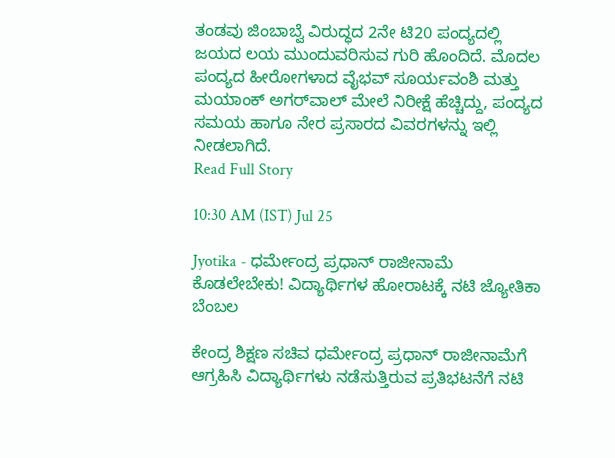ತಂಡವು ಜಿಂಬಾಬ್ವೆ ವಿರುದ್ಧದ 2ನೇ ಟಿ20 ಪಂದ್ಯದಲ್ಲಿ ಜಯದ ಲಯ ಮುಂದುವರಿಸುವ ಗುರಿ ಹೊಂದಿದೆ. ಮೊದಲ ಪಂದ್ಯದ ಹೀರೋಗಳಾದ ವೈಭವ್‌ ಸೂರ್ಯವಂಶಿ ಮತ್ತು ಮಯಾಂಕ್‌ ಅಗರ್‌ವಾಲ್‌ ಮೇಲೆ ನಿರೀಕ್ಷೆ ಹೆಚ್ಚಿದ್ದು, ಪಂದ್ಯದ ಸಮಯ ಹಾಗೂ ನೇರ ಪ್ರಸಾರದ ವಿವರಗಳನ್ನು ಇಲ್ಲಿ ನೀಡಲಾಗಿದೆ.
Read Full Story

10:30 AM (IST) Jul 25

Jyotika - ಧರ್ಮೇಂದ್ರ ಪ್ರಧಾನ್ ರಾಜೀನಾಮೆ ಕೊಡಲೇಬೇಕು! ವಿದ್ಯಾರ್ಥಿಗಳ ಹೋರಾಟಕ್ಕೆ ನಟಿ ಜ್ಯೋತಿಕಾ ಬೆಂಬಲ

ಕೇಂದ್ರ ಶಿಕ್ಷಣ ಸಚಿವ ಧರ್ಮೇಂದ್ರ ಪ್ರಧಾನ್ ರಾಜೀನಾಮೆಗೆ ಆಗ್ರಹಿಸಿ ವಿದ್ಯಾರ್ಥಿಗಳು ನಡೆಸುತ್ತಿರುವ ಪ್ರತಿಭಟನೆಗೆ ನಟಿ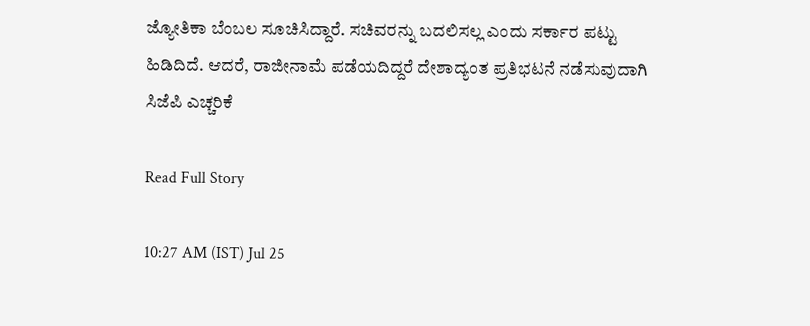ಜ್ಯೋತಿಕಾ ಬೆಂಬಲ ಸೂಚಿಸಿದ್ದಾರೆ. ಸಚಿವರನ್ನು ಬದಲಿಸಲ್ಲ ಎಂದು ಸರ್ಕಾರ ಪಟ್ಟು ಹಿಡಿದಿದೆ. ಆದರೆ, ರಾಜೀನಾಮೆ ಪಡೆಯದಿದ್ದರೆ ದೇಶಾದ್ಯಂತ ಪ್ರತಿಭಟನೆ ನಡೆಸುವುದಾಗಿ ಸಿಜೆಪಿ ಎಚ್ಚರಿಕೆ

Read Full Story

10:27 AM (IST) Jul 25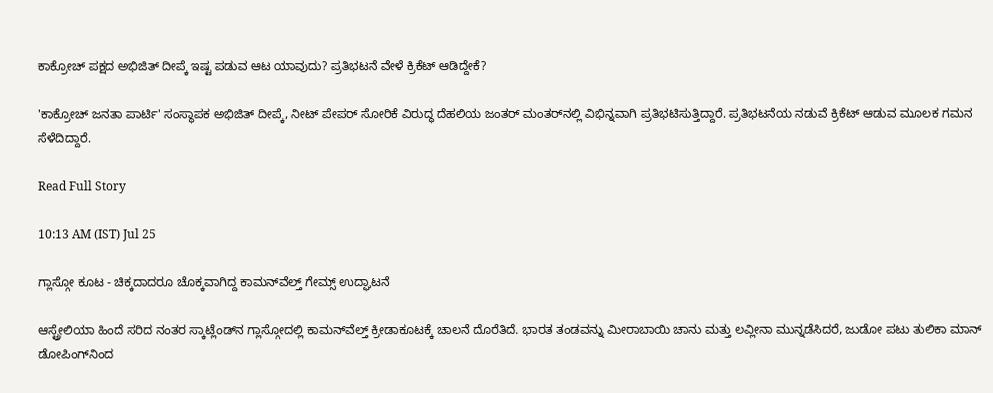ಕಾಕ್ರೋಚ್ ಪಕ್ಷದ ಅಭಿಜಿತ್ ದೀಪ್ಕೆ ಇಷ್ಟ ಪಡುವ ಆಟ ಯಾವುದು? ಪ್ರತಿಭಟನೆ ವೇಳೆ ಕ್ರಿಕೆಟ್ ಆಡಿದ್ದೇಕೆ?

'ಕಾಕ್ರೋಚ್ ಜನತಾ ಪಾರ್ಟಿ' ಸಂಸ್ಥಾಪಕ ಅಭಿಜಿತ್ ದೀಪ್ಕೆ, ನೀಟ್ ಪೇಪರ್ ಸೋರಿಕೆ ವಿರುದ್ಧ ದೆಹಲಿಯ ಜಂತರ್ ಮಂತರ್‌ನಲ್ಲಿ ವಿಭಿನ್ನವಾಗಿ ಪ್ರತಿಭಟಿಸುತ್ತಿದ್ದಾರೆ. ಪ್ರತಿಭಟನೆಯ ನಡುವೆ ಕ್ರಿಕೆಟ್ ಆಡುವ ಮೂಲಕ ಗಮನ ಸೆಳೆದಿದ್ದಾರೆ.

Read Full Story

10:13 AM (IST) Jul 25

ಗ್ಲಾಸ್ಗೋ ಕೂಟ - ಚಿಕ್ಕದಾದರೂ ಚೊಕ್ಕವಾಗಿದ್ದ ಕಾಮನ್‌ವೆಲ್ತ್ ಗೇಮ್ಸ್ ಉದ್ಘಾಟನೆ

ಆಸ್ಟ್ರೇಲಿಯಾ ಹಿಂದೆ ಸರಿದ ನಂತರ ಸ್ಕಾಟ್ಲೆಂಡ್‌ನ ಗ್ಲಾಸ್ಗೋದಲ್ಲಿ ಕಾಮನ್‌ವೆಲ್ತ್‌ ಕ್ರೀಡಾಕೂಟಕ್ಕೆ ಚಾಲನೆ ದೊರೆತಿದೆ. ಭಾರತ ತಂಡವನ್ನು ಮೀರಾಬಾಯಿ ಚಾನು ಮತ್ತು ಲವ್ಲೀನಾ ಮುನ್ನಡೆಸಿದರೆ, ಜುಡೋ ಪಟು ತುಲಿಕಾ ಮಾನ್‌ ಡೋಪಿಂಗ್‌ನಿಂದ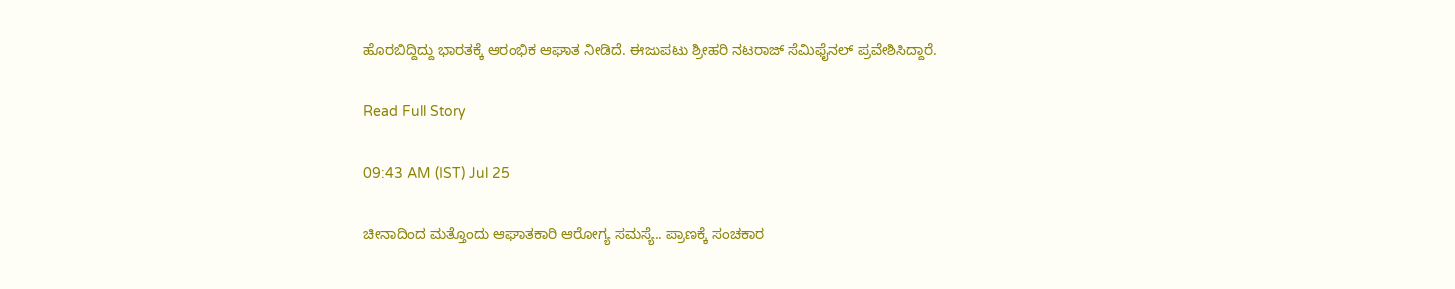ಹೊರಬಿದ್ದಿದ್ದು ಭಾರತಕ್ಕೆ ಆರಂಭಿಕ ಆಘಾತ ನೀಡಿದೆ. ಈಜುಪಟು ಶ್ರೀಹರಿ ನಟರಾಜ್ ಸೆಮಿಫೈನಲ್‌ ಪ್ರವೇಶಿಸಿದ್ದಾರೆ.

Read Full Story

09:43 AM (IST) Jul 25

ಚೀನಾದಿಂದ ಮತ್ತೊಂದು ಆಘಾತಕಾರಿ ಆರೋಗ್ಯ ಸಮಸ್ಯೆ.. ಪ್ರಾಣಕ್ಕೆ ಸಂಚಕಾರ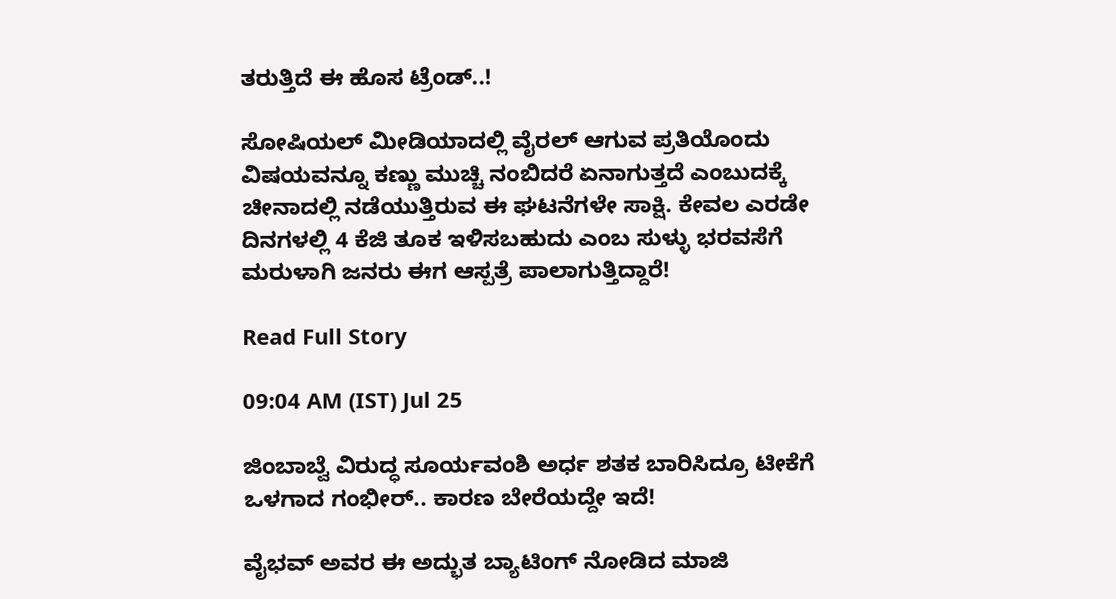ತರುತ್ತಿದೆ ಈ ಹೊಸ ಟ್ರೆಂಡ್..!

ಸೋಷಿಯಲ್ ಮೀಡಿಯಾದಲ್ಲಿ ವೈರಲ್ ಆಗುವ ಪ್ರತಿಯೊಂದು ವಿಷಯವನ್ನೂ ಕಣ್ಣು ಮುಚ್ಚಿ ನಂಬಿದರೆ ಏನಾಗುತ್ತದೆ ಎಂಬುದಕ್ಕೆ ಚೀನಾದಲ್ಲಿ ನಡೆಯುತ್ತಿರುವ ಈ ಘಟನೆಗಳೇ ಸಾಕ್ಷಿ. ಕೇವಲ ಎರಡೇ ದಿನಗಳಲ್ಲಿ 4 ಕೆಜಿ ತೂಕ ಇಳಿಸಬಹುದು ಎಂಬ ಸುಳ್ಳು ಭರವಸೆಗೆ ಮರುಳಾಗಿ ಜನರು ಈಗ ಆಸ್ಪತ್ರೆ ಪಾಲಾಗುತ್ತಿದ್ದಾರೆ!

Read Full Story

09:04 AM (IST) Jul 25

ಜಿಂಬಾಬ್ವೆ ವಿರುದ್ಧ ಸೂರ್ಯವಂಶಿ ಅರ್ಧ ಶತಕ ಬಾರಿಸಿದ್ರೂ ಟೀಕೆಗೆ ಒಳಗಾದ ಗಂಭೀರ್.. ಕಾರಣ ಬೇರೆಯದ್ದೇ ಇದೆ!

ವೈಭವ್ ಅವರ ಈ ಅದ್ಭುತ ಬ್ಯಾಟಿಂಗ್ ನೋಡಿದ ಮಾಜಿ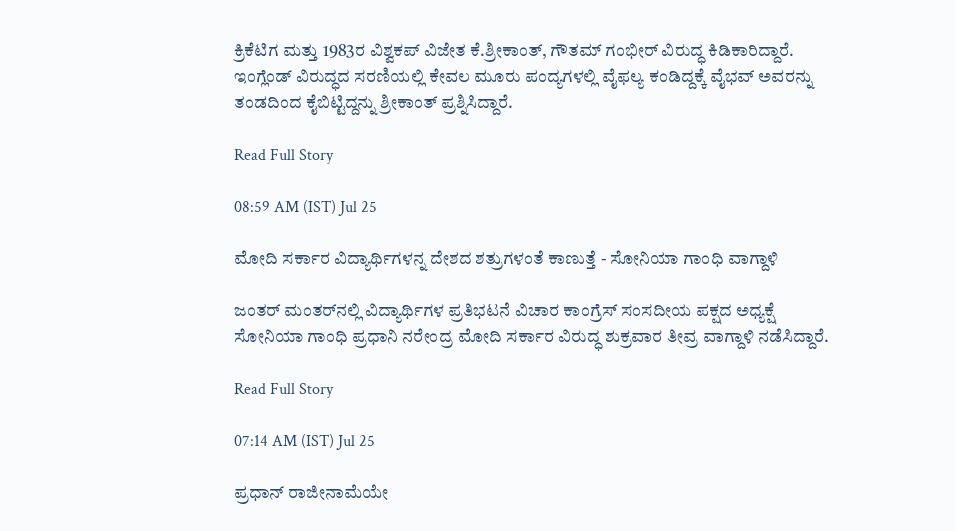ಕ್ರಿಕೆಟಿಗ ಮತ್ತು 1983ರ ವಿಶ್ವಕಪ್ ವಿಜೇತ ಕೆ.ಶ್ರೀಕಾಂತ್, ಗೌತಮ್ ಗಂಭೀರ್ ವಿರುದ್ಧ ಕಿಡಿಕಾರಿದ್ದಾರೆ. ಇಂಗ್ಲೆಂಡ್ ವಿರುದ್ಧದ ಸರಣಿಯಲ್ಲಿ ಕೇವಲ ಮೂರು ಪಂದ್ಯಗಳಲ್ಲಿ ವೈಫಲ್ಯ ಕಂಡಿದ್ದಕ್ಕೆ ವೈಭವ್ ಅವರನ್ನು ತಂಡದಿಂದ ಕೈಬಿಟ್ಟಿದ್ದನ್ನು ಶ್ರೀಕಾಂತ್ ಪ್ರಶ್ನಿಸಿದ್ದಾರೆ.

Read Full Story

08:59 AM (IST) Jul 25

ಮೋದಿ ಸರ್ಕಾರ ವಿದ್ಯಾರ್ಥಿಗಳನ್ನ ದೇಶದ ಶತ್ರುಗಳಂತೆ ಕಾಣುತ್ತೆ - ಸೋನಿಯಾ ಗಾಂಧಿ ವಾಗ್ದಾಳಿ

ಜಂತರ್‌ ಮಂತರ್‌ನಲ್ಲಿ ವಿದ್ಯಾರ್ಥಿಗಳ ಪ್ರತಿಭಟನೆ ವಿಚಾರ ಕಾಂಗ್ರೆಸ್‌ ಸಂಸದೀಯ ಪಕ್ಷದ ಅಧ್ಯಕ್ಷೆ ಸೋನಿಯಾ ಗಾಂಧಿ ಪ್ರಧಾನಿ ನರೇಂದ್ರ ಮೋದಿ ಸರ್ಕಾರ ವಿರುದ್ಧ ಶುಕ್ರವಾರ ತೀವ್ರ ವಾಗ್ದಾಳಿ ನಡೆಸಿದ್ದಾರೆ.

Read Full Story

07:14 AM (IST) Jul 25

ಪ್ರಧಾನ್‌ ರಾಜೀನಾಮೆಯೇ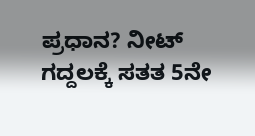ಪ್ರಧಾನ? ನೀಟ್‌ ಗದ್ದಲಕ್ಕೆ ಸತತ 5ನೇ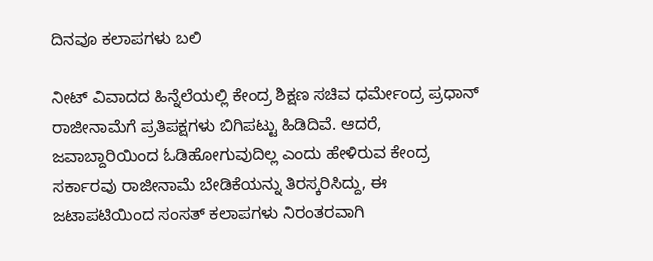ದಿನವೂ ಕಲಾಪಗಳು ಬಲಿ

ನೀಟ್‌ ವಿವಾದದ ಹಿನ್ನೆಲೆಯಲ್ಲಿ ಕೇಂದ್ರ ಶಿಕ್ಷಣ ಸಚಿವ ಧರ್ಮೇಂದ್ರ ಪ್ರಧಾನ್‌ ರಾಜೀನಾಮೆಗೆ ಪ್ರತಿಪಕ್ಷಗಳು ಬಿಗಿಪಟ್ಟು ಹಿಡಿದಿವೆ. ಆದರೆ, ಜವಾಬ್ದಾರಿಯಿಂದ ಓಡಿಹೋಗುವುದಿಲ್ಲ ಎಂದು ಹೇಳಿರುವ ಕೇಂದ್ರ ಸರ್ಕಾರವು ರಾಜೀನಾಮೆ ಬೇಡಿಕೆಯನ್ನು ತಿರಸ್ಕರಿಸಿದ್ದು, ಈ ಜಟಾಪಟಿಯಿಂದ ಸಂಸತ್ ಕಲಾಪಗಳು ನಿರಂತರವಾಗಿ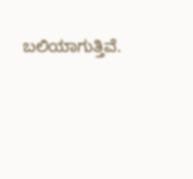ಬಲಿಯಾಗುತ್ತಿವೆ.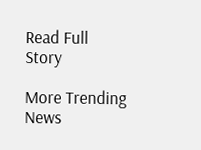Read Full Story

More Trending News